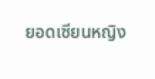ยอดเซียนหญิง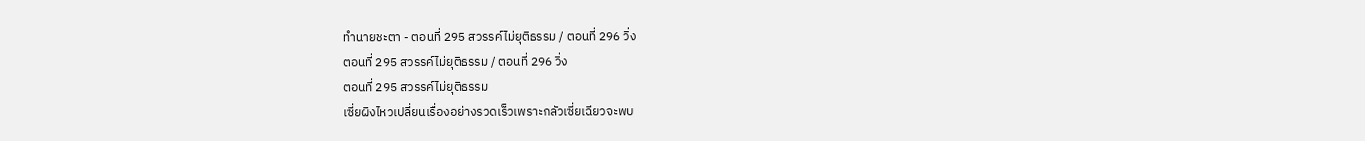ทำนายชะตา - ตอนที่ 295 สวรรค์ไม่ยุติธรรม / ตอนที่ 296 วิ่ง
ตอนที่ 295 สวรรค์ไม่ยุติธรรม / ตอนที่ 296 วิ่ง
ตอนที่ 295 สวรรค์ไม่ยุติธรรม
เซี่ยผิงไหวเปลี่ยนเรื่องอย่างรวดเร็วเพราะกลัวเซี่ยเฉียวจะพบ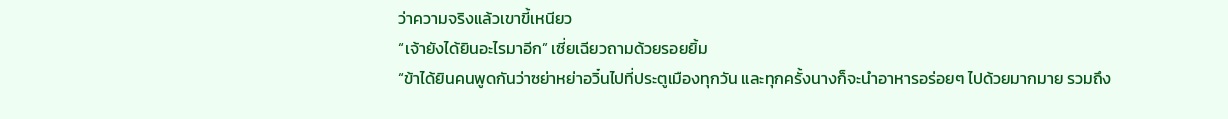ว่าความจริงแล้วเขาขี้เหนียว
“เจ้ายังได้ยินอะไรมาอีก” เซี่ยเฉียวถามด้วยรอยยิ้ม
“ข้าได้ยินคนพูดกันว่าซย่าหย่าอวิ๋นไปที่ประตูเมืองทุกวัน และทุกครั้งนางก็จะนำอาหารอร่อยๆ ไปด้วยมากมาย รวมถึง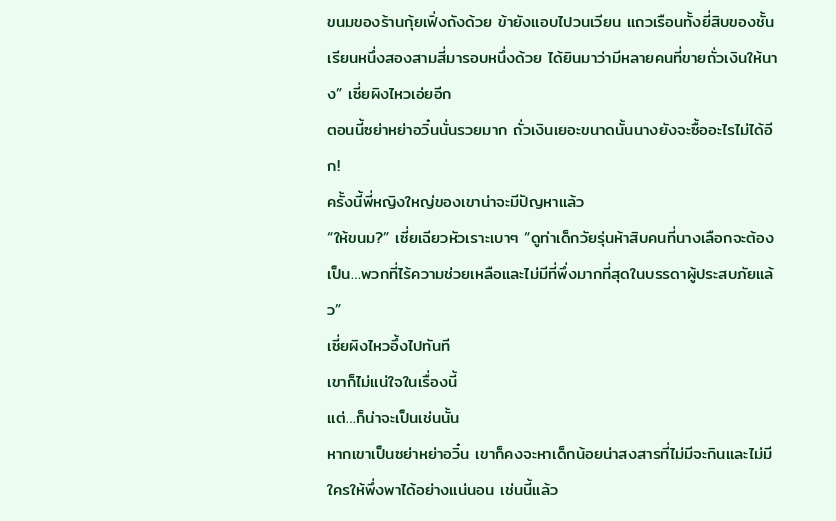ขนมของร้านกุ้ยเฟิ่งถังด้วย ข้ายังแอบไปวนเวียน แถวเรือนทั้งยี่สิบของชั้นเรียนหนึ่งสองสามสี่มารอบหนึ่งด้วย ได้ยินมาว่ามีหลายคนที่ขายถั่วเงินให้นาง” เซี่ยผิงไหวเอ่ยอีก
ตอนนี้ซย่าหย่าอวิ๋นนั่นรวยมาก ถั่วเงินเยอะขนาดนั้นนางยังจะซื้ออะไรไม่ได้อีก!
ครั้งนี้พี่หญิงใหญ่ของเขาน่าจะมีปัญหาแล้ว
“ให้ขนม?” เซี่ยเฉียวหัวเราะเบาๆ “ดูท่าเด็กวัยรุ่นห้าสิบคนที่นางเลือกจะต้องเป็น…พวกที่ไร้ความช่วยเหลือและไม่มีที่พึ่งมากที่สุดในบรรดาผู้ประสบภัยแล้ว”
เซี่ยผิงไหวอึ้งไปทันที
เขาก็ไม่แน่ใจในเรื่องนี้
แต่…ก็น่าจะเป็นเช่นนั้น
หากเขาเป็นซย่าหย่าอวิ๋น เขาก็คงจะหาเด็กน้อยน่าสงสารที่ไม่มีจะกินและไม่มีใครให้พึ่งพาได้อย่างแน่นอน เช่นนี้แล้ว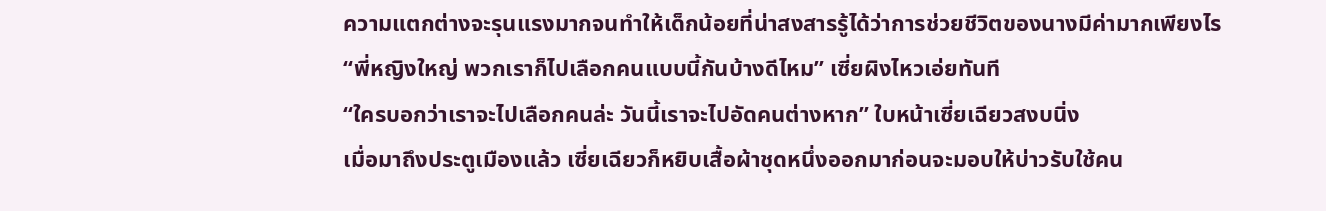ความแตกต่างจะรุนแรงมากจนทำให้เด็กน้อยที่น่าสงสารรู้ได้ว่าการช่วยชีวิตของนางมีค่ามากเพียงไร
“พี่หญิงใหญ่ พวกเราก็ไปเลือกคนแบบนี้กันบ้างดีไหม” เซี่ยผิงไหวเอ่ยทันที
“ใครบอกว่าเราจะไปเลือกคนล่ะ วันนี้เราจะไปอัดคนต่างหาก” ใบหน้าเซี่ยเฉียวสงบนิ่ง
เมื่อมาถึงประตูเมืองแล้ว เซี่ยเฉียวก็หยิบเสื้อผ้าชุดหนึ่งออกมาก่อนจะมอบให้บ่าวรับใช้คน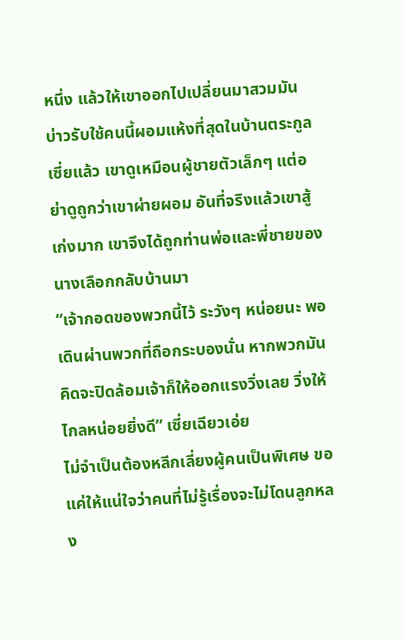หนึ่ง แล้วให้เขาออกไปเปลี่ยนมาสวมมัน
บ่าวรับใช้คนนี้ผอมแห้งที่สุดในบ้านตระกูลเซี่ยแล้ว เขาดูเหมือนผู้ชายตัวเล็กๆ แต่อย่าดูถูกว่าเขาผ่ายผอม อันที่จริงแล้วเขาสู้เก่งมาก เขาจึงได้ถูกท่านพ่อและพี่ชายของนางเลือกกลับบ้านมา
“เจ้ากอดของพวกนี้ไว้ ระวังๆ หน่อยนะ พอเดินผ่านพวกที่ถือกระบองนั่น หากพวกมันคิดจะปิดล้อมเจ้าก็ให้ออกแรงวิ่งเลย วิ่งให้ไกลหน่อยยิ่งดี” เซี่ยเฉียวเอ่ย
ไม่จำเป็นต้องหลีกเลี่ยงผู้คนเป็นพิเศษ ขอแค่ให้แน่ใจว่าคนที่ไม่รู้เรื่องจะไม่โดนลูกหลง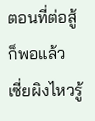ตอนที่ต่อสู้ก็พอแล้ว
เซี่ยผิงไหวรู้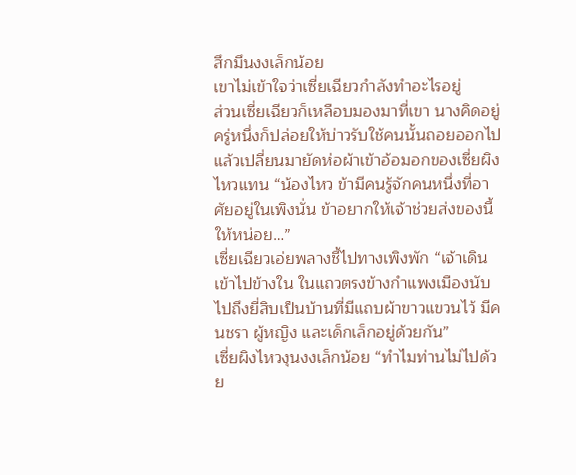สึกมึนงงเล็กน้อย
เขาไม่เข้าใจว่าเซี่ยเฉียวกำลังทำอะไรอยู่
ส่วนเซี่ยเฉียวก็เหลือบมองมาที่เขา นางคิดอยู่ครู่หนึ่งก็ปล่อยให้บ่าวรับใช้คนนั้นถอยออกไป แล้วเปลี่ยนมายัดห่อผ้าเข้าอ้อมอกของเซี่ยผิงไหวแทน “น้องไหว ข้ามีคนรู้จักคนหนึ่งที่อาศัยอยู่ในเพิงนั่น ข้าอยากให้เจ้าช่วยส่งของนี้ให้หน่อย…”
เซี่ยเฉียวเอ่ยพลางชี้ไปทางเพิงพัก “เจ้าเดินเข้าไปข้างใน ในแถวตรงข้างกำแพงเมืองนับไปถึงยี่สิบเป็นบ้านที่มีแถบผ้าขาวแขวนไว้ มีคนชรา ผู้หญิง และเด็กเล็กอยู่ด้วยกัน”
เซี่ยผิงไหวงุนงงเล็กน้อย “ทำไมท่านไม่ไปด้วย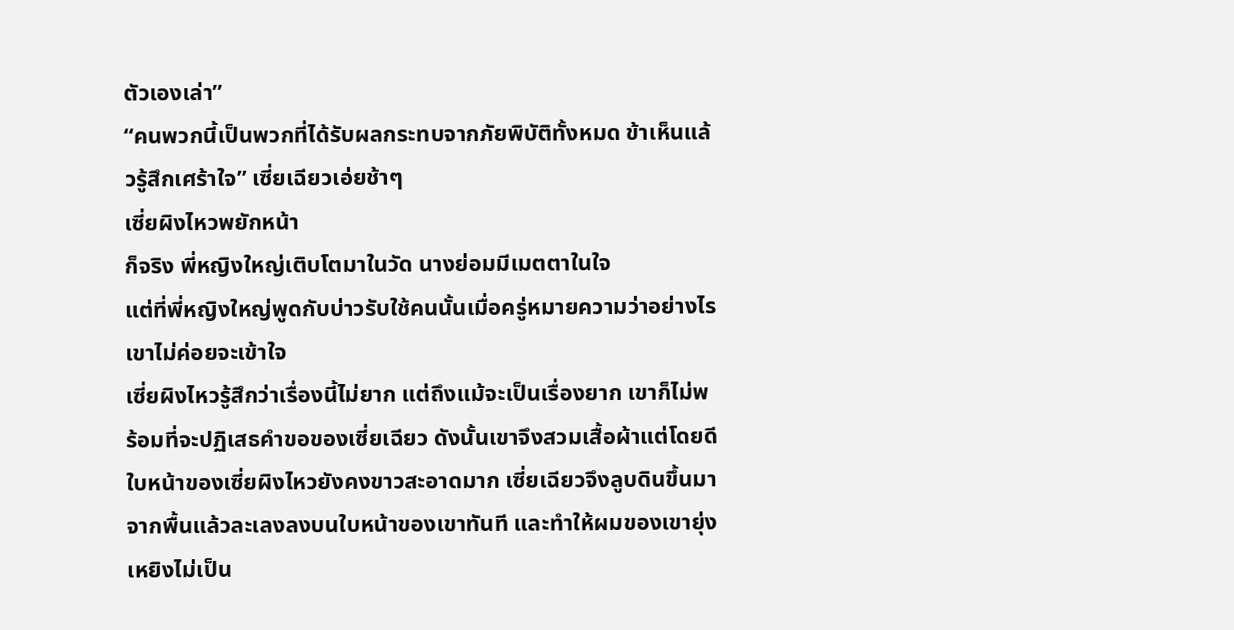ตัวเองเล่า”
“คนพวกนี้เป็นพวกที่ได้รับผลกระทบจากภัยพิบัติทั้งหมด ข้าเห็นแล้วรู้สึกเศร้าใจ” เซี่ยเฉียวเอ่ยช้าๆ
เซี่ยผิงไหวพยักหน้า
ก็จริง พี่หญิงใหญ่เติบโตมาในวัด นางย่อมมีเมตตาในใจ
แต่ที่พี่หญิงใหญ่พูดกับบ่าวรับใช้คนนั้นเมื่อครู่หมายความว่าอย่างไร
เขาไม่ค่อยจะเข้าใจ
เซี่ยผิงไหวรู้สึกว่าเรื่องนี้ไม่ยาก แต่ถึงแม้จะเป็นเรื่องยาก เขาก็ไม่พร้อมที่จะปฏิเสธคำขอของเซี่ยเฉียว ดังนั้นเขาจึงสวมเสื้อผ้าแต่โดยดี
ใบหน้าของเซี่ยผิงไหวยังคงขาวสะอาดมาก เซี่ยเฉียวจึงลูบดินขึ้นมาจากพื้นแล้วละเลงลงบนใบหน้าของเขาทันที และทำให้ผมของเขายุ่งเหยิงไม่เป็น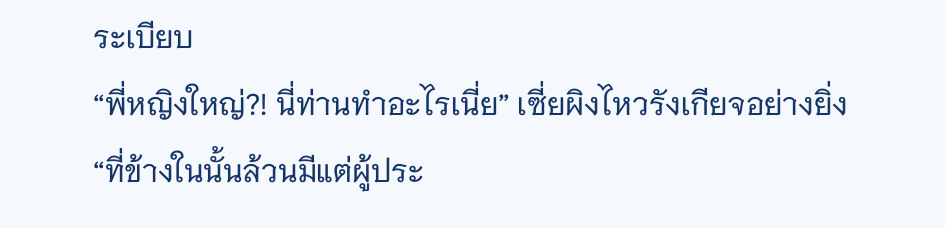ระเบียบ
“พี่หญิงใหญ่?! นี่ท่านทำอะไรเนี่ย” เซี่ยผิงไหวรังเกียจอย่างยิ่ง
“ที่ข้างในนั้นล้วนมีแต่ผู้ประ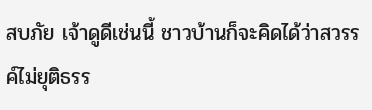สบภัย เจ้าดูดีเช่นนี้ ชาวบ้านก็จะคิดได้ว่าสวรรค์ไม่ยุติธรร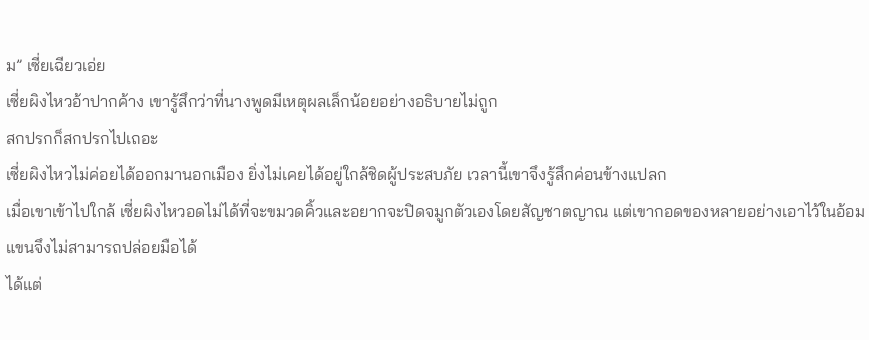ม” เซี่ยเฉียวเอ่ย
เซี่ยผิงไหวอ้าปากค้าง เขารู้สึกว่าที่นางพูดมีเหตุผลเล็กน้อยอย่างอธิบายไม่ถูก
สกปรกก็สกปรกไปเถอะ
เซี่ยผิงไหวไม่ค่อยได้ออกมานอกเมือง ยิ่งไม่เคยได้อยู่ใกล้ชิดผู้ประสบภัย เวลานี้เขาจึงรู้สึกค่อนข้างแปลก
เมื่อเขาเข้าไปใกล้ เซี่ยผิงไหวอดไม่ได้ที่จะขมวดคิ้วและอยากจะปิดจมูกตัวเองโดยสัญชาตญาณ แต่เขากอดของหลายอย่างเอาไว้ในอ้อมแขนจึงไม่สามารถปล่อยมือได้
ได้แต่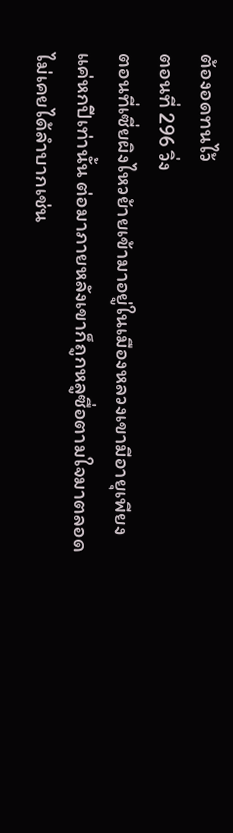ต้องอดทนไว้
ตอนที่ 296 วิ่ง
ตอนที่เซี่ยผิงไหวย้ายเข้ามาอยู่ในเมืองหลวงเขามีอายุเพียงแค่หกปีเท่านั้น ต่อมาภายหลังเขาก็ถูกหลูซื่อตามใจมาตลอด ไม่เคยได้ลำบากเช่น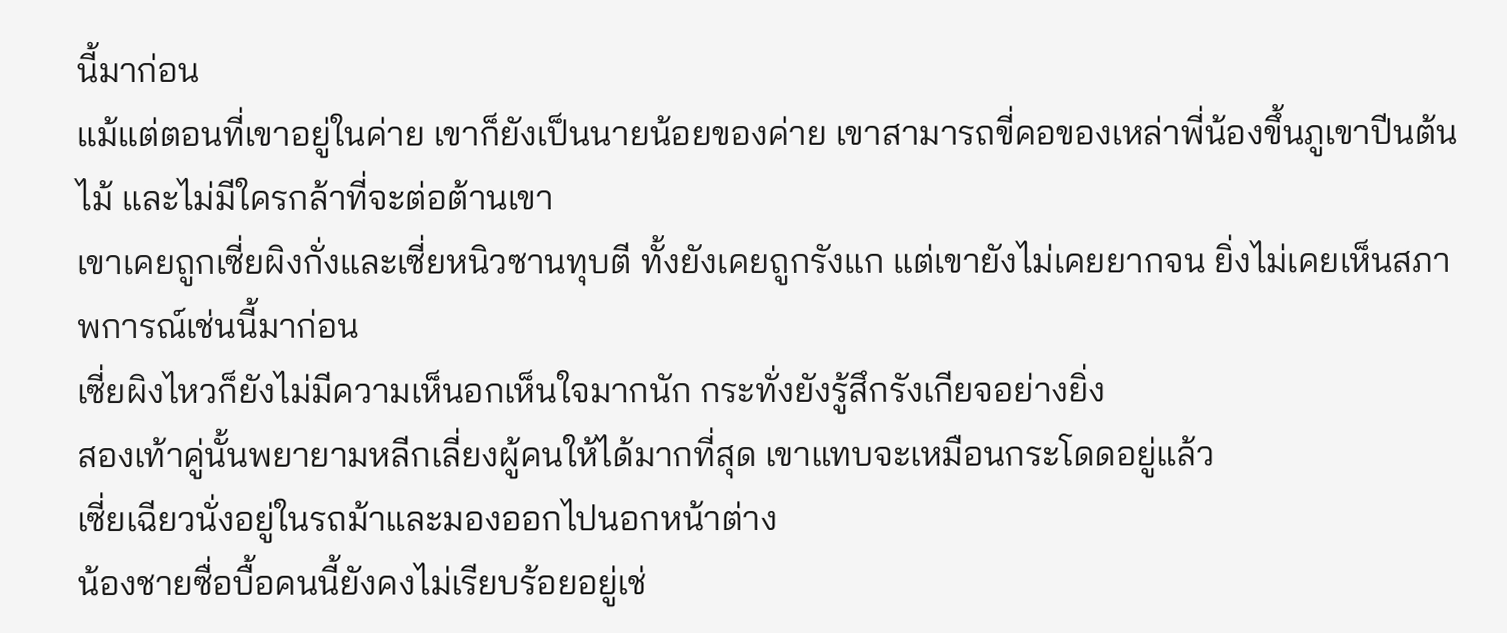นี้มาก่อน
แม้แต่ตอนที่เขาอยู่ในค่าย เขาก็ยังเป็นนายน้อยของค่าย เขาสามารถขี่คอของเหล่าพี่น้องขึ้นภูเขาปีนต้นไม้ และไม่มีใครกล้าที่จะต่อต้านเขา
เขาเคยถูกเซี่ยผิงกั่งและเซี่ยหนิวซานทุบตี ทั้งยังเคยถูกรังแก แต่เขายังไม่เคยยากจน ยิ่งไม่เคยเห็นสภาพการณ์เช่นนี้มาก่อน
เซี่ยผิงไหวก็ยังไม่มีความเห็นอกเห็นใจมากนัก กระทั่งยังรู้สึกรังเกียจอย่างยิ่ง
สองเท้าคู่นั้นพยายามหลีกเลี่ยงผู้คนให้ได้มากที่สุด เขาแทบจะเหมือนกระโดดอยู่แล้ว
เซี่ยเฉียวนั่งอยู่ในรถม้าและมองออกไปนอกหน้าต่าง
น้องชายซื่อบื้อคนนี้ยังคงไม่เรียบร้อยอยู่เช่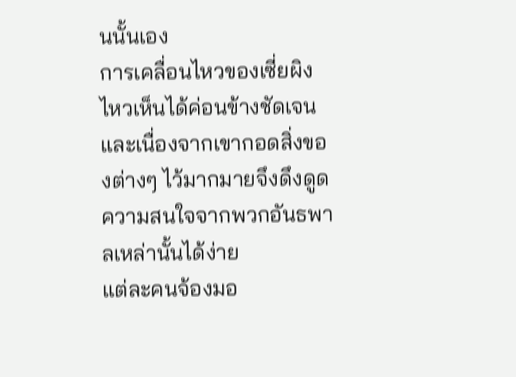นนั้นเอง
การเคลื่อนไหวของเซี่ยผิงไหวเห็นได้ค่อนข้างชัดเจน และเนื่องจากเขากอดสิ่งของต่างๆ ไว้มากมายจึงดึงดูดความสนใจจากพวกอันธพาลเหล่านั้นได้ง่าย
แต่ละคนจ้องมอ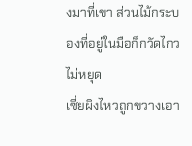งมาที่เขา ส่วนไม้กระบองที่อยู่ในมือก็กวัดไกวไม่หยุด
เซี่ยผิงไหวถูกขวางเอา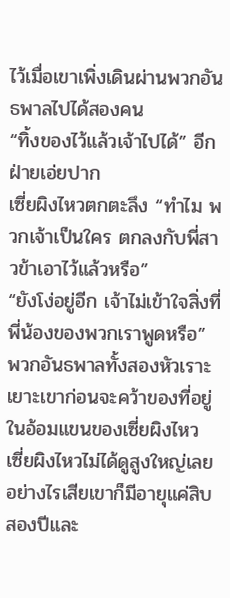ไว้เมื่อเขาเพิ่งเดินผ่านพวกอันธพาลไปได้สองคน
“ทิ้งของไว้แล้วเจ้าไปได้” อีกฝ่ายเอ่ยปาก
เซี่ยผิงไหวตกตะลึง “ทำไม พวกเจ้าเป็นใคร ตกลงกับพี่สาวข้าเอาไว้แล้วหรือ”
“ยังโง่อยู่อีก เจ้าไม่เข้าใจสิ่งที่พี่น้องของพวกเราพูดหรือ” พวกอันธพาลทั้งสองหัวเราะเยาะเขาก่อนจะคว้าของที่อยู่ในอ้อมแขนของเซี่ยผิงไหว
เซี่ยผิงไหวไม่ได้ดูสูงใหญ่เลย อย่างไรเสียเขาก็มีอายุแค่สิบสองปีและ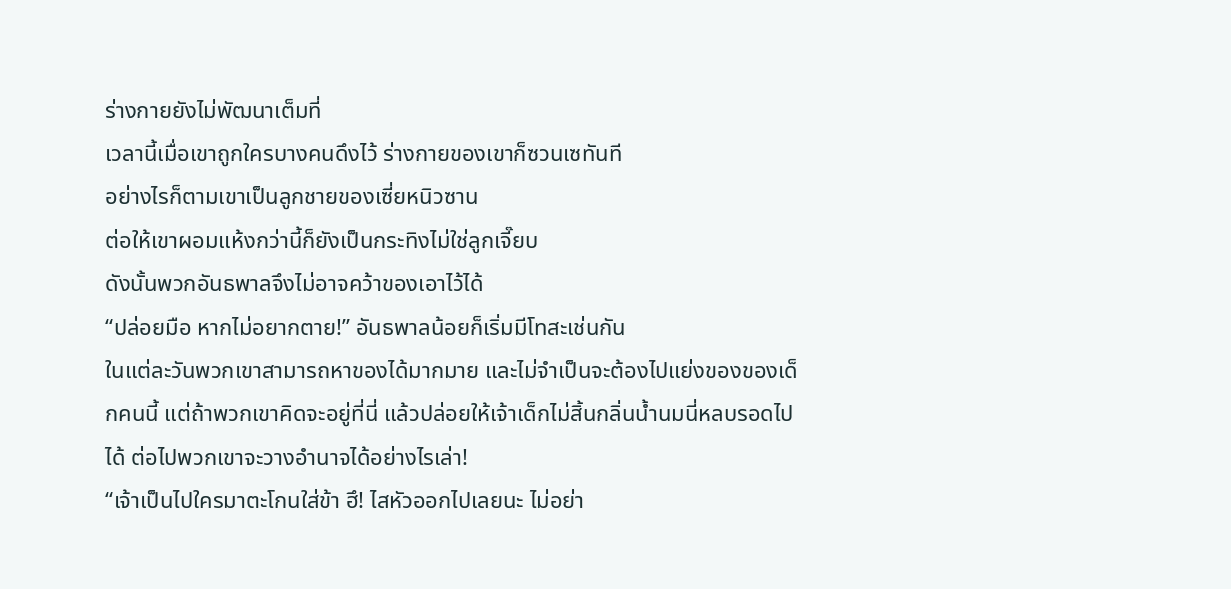ร่างกายยังไม่พัฒนาเต็มที่
เวลานี้เมื่อเขาถูกใครบางคนดึงไว้ ร่างกายของเขาก็ซวนเซทันที
อย่างไรก็ตามเขาเป็นลูกชายของเซี่ยหนิวซาน
ต่อให้เขาผอมแห้งกว่านี้ก็ยังเป็นกระทิงไม่ใช่ลูกเจี๊ยบ
ดังนั้นพวกอันธพาลจึงไม่อาจคว้าของเอาไว้ได้
“ปล่อยมือ หากไม่อยากตาย!” อันธพาลน้อยก็เริ่มมีโทสะเช่นกัน
ในแต่ละวันพวกเขาสามารถหาของได้มากมาย และไม่จำเป็นจะต้องไปแย่งของของเด็กคนนี้ แต่ถ้าพวกเขาคิดจะอยู่ที่นี่ แล้วปล่อยให้เจ้าเด็กไม่สิ้นกลิ่นน้ำนมนี่หลบรอดไปได้ ต่อไปพวกเขาจะวางอำนาจได้อย่างไรเล่า!
“เจ้าเป็นไปใครมาตะโกนใส่ข้า ฮึ! ไสหัวออกไปเลยนะ ไม่อย่า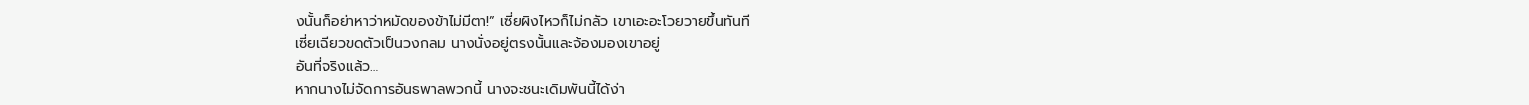งนั้นก็อย่าหาว่าหมัดของข้าไม่มีตา!” เซี่ยผิงไหวก็ไม่กลัว เขาเอะอะโวยวายขึ้นทันที
เซี่ยเฉียวขดตัวเป็นวงกลม นางนั่งอยู่ตรงนั้นและจ้องมองเขาอยู่
อันที่จริงแล้ว…
หากนางไม่จัดการอันธพาลพวกนี้ นางจะชนะเดิมพันนี้ได้ง่า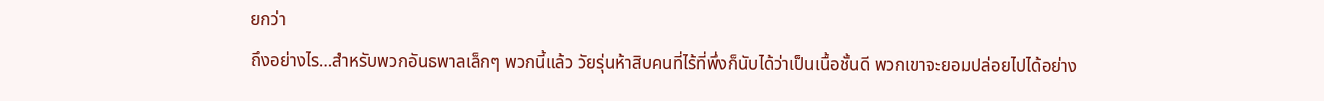ยกว่า
ถึงอย่างไร…สำหรับพวกอันธพาลเล็กๆ พวกนี้แล้ว วัยรุ่นห้าสิบคนที่ไร้ที่พึ่งก็นับได้ว่าเป็นเนื้อชั้นดี พวกเขาจะยอมปล่อยไปได้อย่าง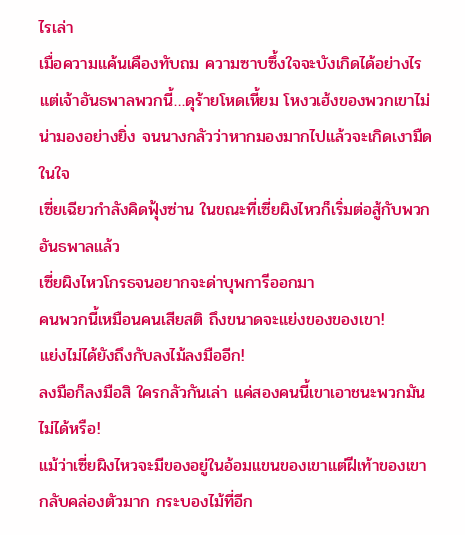ไรเล่า
เมื่อความแค้นเคืองทับถม ความซาบซึ้งใจจะบังเกิดได้อย่างไร
แต่เจ้าอันธพาลพวกนี้…ดุร้ายโหดเหี้ยม โหงวเฮ้งของพวกเขาไม่น่ามองอย่างยิ่ง จนนางกลัวว่าหากมองมากไปแล้วจะเกิดเงามืดในใจ
เซี่ยเฉียวกำลังคิดฟุ้งซ่าน ในขณะที่เซี่ยผิงไหวก็เริ่มต่อสู้กับพวกอันธพาลแล้ว
เซี่ยผิงไหวโกรธจนอยากจะด่าบุพการีออกมา
คนพวกนี้เหมือนคนเสียสติ ถึงขนาดจะแย่งของของเขา!
แย่งไม่ได้ยังถึงกับลงไม้ลงมืออีก!
ลงมือก็ลงมือสิ ใครกลัวกันเล่า แค่สองคนนี้เขาเอาชนะพวกมันไม่ได้หรือ!
แม้ว่าเซี่ยผิงไหวจะมีของอยู่ในอ้อมแขนของเขาแต่ฝีเท้าของเขากลับคล่องตัวมาก กระบองไม้ที่อีก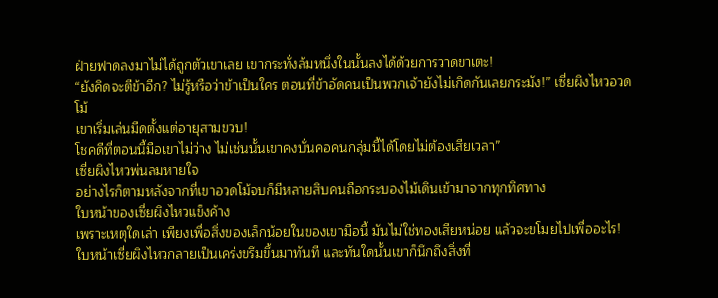ฝ่ายฟาดลงมาไม่ได้ถูกตัวเขาเลย เขากระทั่งล้มหนึ่งในนั้นลงได้ด้วยการวาดขาเตะ!
“ยังคิดจะตีข้าอีก? ไม่รู้หรือว่าข้าเป็นใคร ตอนที่ข้าอัดคนเป็นพวกเจ้ายังไม่เกิดกันเลยกระมัง!” เซี่ยผิงไหวอวดโม้
เขาเริ่มเล่นมีดตั้งแต่อายุสามขวบ!
โชคดีที่ตอนนี้มือเขาไม่ว่าง ไม่เช่นนั้นเขาคงบั่นคอคนกลุ่มนี้ได้โดยไม่ต้องเสียเวลา”
เซี่ยผิงไหวพ่นลมหายใจ
อย่างไรก็ตามหลังจากที่เขาอวดโม้จบก็มีหลายสิบคนถือกระบองไม้เดินเข้ามาจากทุกทิศทาง
ใบหน้าของเซี่ยผิงไหวแข็งค้าง
เพราะเหตุใดเล่า เพียงเพื่อสิ่งของเล็กน้อยในของเขามือนี้ มันไม่ใช่ทองเสียหน่อย แล้วจะขโมยไปเพื่ออะไร!
ใบหน้าเซี่ยผิงไหวกลายเป็นเคร่งขรึมขึ้นมาทันที และทันใดนั้นเขาก็นึกถึงสิ่งที่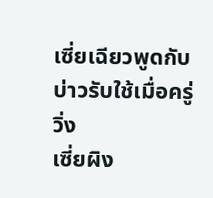เซี่ยเฉียวพูดกับบ่าวรับใช้เมื่อครู่
วิ่ง
เซี่ยผิง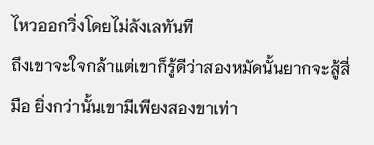ไหวออกวิ่งโดยไม่ลังเลทันที
ถึงเขาจะใจกล้าแต่เขาก็รู้ดีว่าสองหมัดนั้นยากจะสู้สี่มือ ยิ่งกว่านั้นเขามีเพียงสองขาเท่า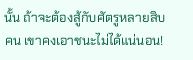นั้น ถ้าจะต้องสู้กับศัตรูหลายสิบคน เขาคงเอาชนะไม่ได้แน่นอน!